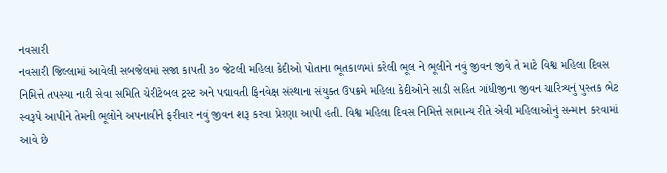નવસારી
નવસારી જિલ્લામાં આવેલી સબજેલમાં સજા કાપતી ૩૦ જેટલી મહિલા કેદીઓ પોતાના ભૂતકાળમાં કરેલી ભૂલ ને ભૂલીને નવું જીવન જીવે તે માટે વિશ્વ મહિલા દિવસ નિમિત્તે તપસ્યા નારી સેવા સમિતિ ચેરીટેબલ ટ્રસ્ટ અને પદ્માવતી ફિનવેક્ષ સંસ્થાના સંયુક્ત ઉપક્રમે મહિલા કેદીઓને સાડી સહિત ગાંધીજીના જીવન ચારિત્ર્યનું પુસ્તક ભેટ સ્વરૂપે આપીને તેમની ભૂલોને અપનાવીને ફરીવાર નવું જીવન શરૂ કરવા પ્રેરણા આપી હતી. વિશ્વ મહિલા દિવસ નિમિત્તે સામાન્ય રીતે એવી મહિલાઓનું સન્માન કરવામાં આવે છે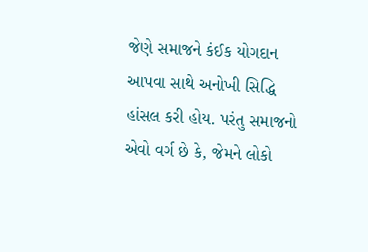જેણે સમાજને કંઈક યોગદાન આપવા સાથે અનોખી સિદ્ધિ હાંસલ કરી હોય. પરંતુ સમાજનો એવો વર્ગ છે કે, જેમને લોકો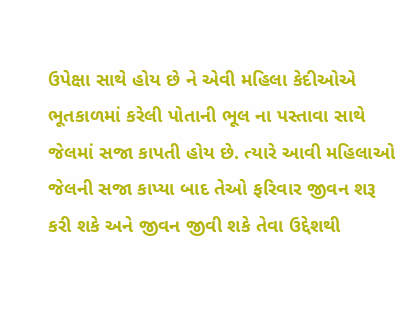ઉપેક્ષા સાથે હોય છે ને એવી મહિલા કેદીઓએ ભૂતકાળમાં કરેલી પોતાની ભૂલ ના પસ્તાવા સાથે જેલમાં સજા કાપતી હોય છે. ત્યારે આવી મહિલાઓ જેલની સજા કાપ્યા બાદ તેઓ ફરિવાર જીવન શરૂ કરી શકે અને જીવન જીવી શકે તેવા ઉદ્દેશથી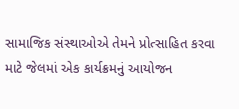સામાજિક સંસ્થાઓએ તેમને પ્રોત્સાહિત કરવા માટે જેલમાં એક કાર્યક્રમનું આયોજન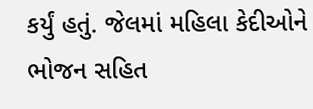કર્યું હતું. જેલમાં મહિલા કેદીઓને ભોજન સહિત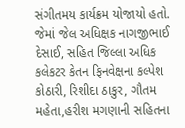સંગીતમય કાર્યક્રમ યોજાયો હતો. જેમાં જેલ અધિક્ષક નાગજીભાઈ દેસાઈ, સહિત જિલ્લા અધિક કલેકટર કેતન ફિનવેક્ષના કલ્પેશ કોઠારી, રિશીદા ઠાકુર, ગૌતમ મહેતા,હરીશ મગણાની સહિતના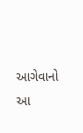આગેવાનો આ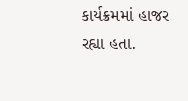કાર્યક્રમમાં હાજર રહ્યા હતા.